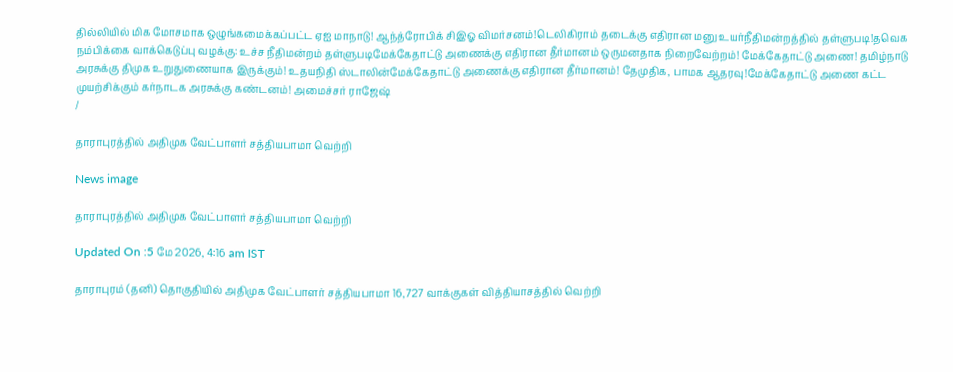தில்லியில் மிக மோசமாக ஒழுங்கமைக்கப்பட்ட ஏஐ மாநாடு! ஆந்த்ரோபிக் சிஇஓ விமர்சனம்!டெலிகிராம் தடைக்கு எதிரான மனு உயர்நீதிமன்றத்தில் தள்ளுபடி!தவெக நம்பிக்கை வாக்கெடுப்பு வழக்கு: உச்ச நீதிமன்றம் தள்ளுபடிமேக்கேதாட்டு அணைக்கு எதிரான தீர்மானம் ஒருமனதாக நிறைவேற்றம்! மேக்கேதாட்டு அணை! தமிழ்நாடு அரசுக்கு திமுக உறுதுணையாக இருக்கும்! உதயநிதி ஸ்டாலின்மேக்கேதாட்டு அணைக்கு எதிரான தீர்மானம்! தேமுதிக, பாமக ஆதரவு!மேக்கேதாட்டு அணை கட்ட முயற்சிக்கும் கர்நாடக அரசுக்கு கண்டனம்! அமைச்சர் ராஜேஷ்
/

தாராபுரத்தில் அதிமுக வேட்பாளர் சத்தியபாமா வெற்றி

News image

தாராபுரத்தில் அதிமுக வேட்பாளர் சத்தியபாமா வெற்றி

Updated On :5 மே 2026, 4:16 am IST

தாராபுரம் (தனி) தொகுதியில் அதிமுக வேட்பாளர் சத்தியபாமா 16,727 வாக்குகள் வித்தியாசத்தில் வெற்றி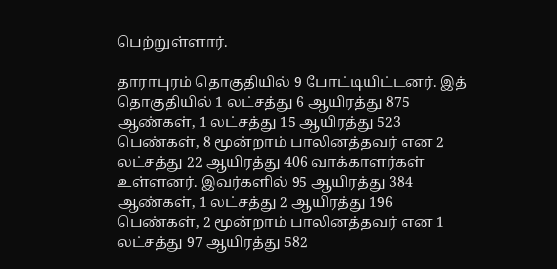பெற்றுள்ளார்.

தாராபுரம் தொகுதியில் 9 போட்டியிட்டனர். இத் தொகுதியில் 1 லட்சத்து 6 ஆயிரத்து 875 ஆண்கள், 1 லட்சத்து 15 ஆயிரத்து 523 பெண்கள், 8 மூன்றாம் பாலினத்தவர் என 2 லட்சத்து 22 ஆயிரத்து 406 வாக்காளர்கள் உள்ளனர். இவர்களில் 95 ஆயிரத்து 384 ஆண்கள், 1 லட்சத்து 2 ஆயிரத்து 196 பெண்கள், 2 மூன்றாம் பாலினத்தவர் என 1 லட்சத்து 97 ஆயிரத்து 582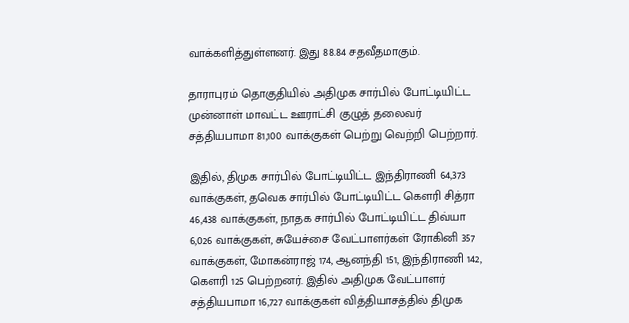வாக்களித்துள்ளனர். இது 88.84 சதவீதமாகும்.

தாராபுரம் தொகுதியில் அதிமுக சார்பில் போட்டியிட்ட முன்னாள் மாவட்ட ஊராட்சி குழுத் தலைவர் சத்தியபாமா 81,100 வாக்குகள் பெற்று வெற்றி பெற்றார்.

இதில், திமுக சார்பில் போட்டியிட்ட இந்திராணி 64,373 வாக்குகள், தவெக சார்பில் போட்டியிட்ட கெளரி சித்ரா 46,438 வாக்குகள், நாதக சார்பில் போட்டியிட்ட திவ்யா 6,026 வாக்குகள், சுயேச்சை வேட்பாளர்கள் ரோகினி 357 வாக்குகள், மோகன்ராஜ் 174, ஆனந்தி 151, இந்திராணி 142, கெளரி 125 பெற்றனர். இதில் அதிமுக வேட்பாளர் சத்தியபாமா 16,727 வாக்குகள் வித்தியாசத்தில் திமுக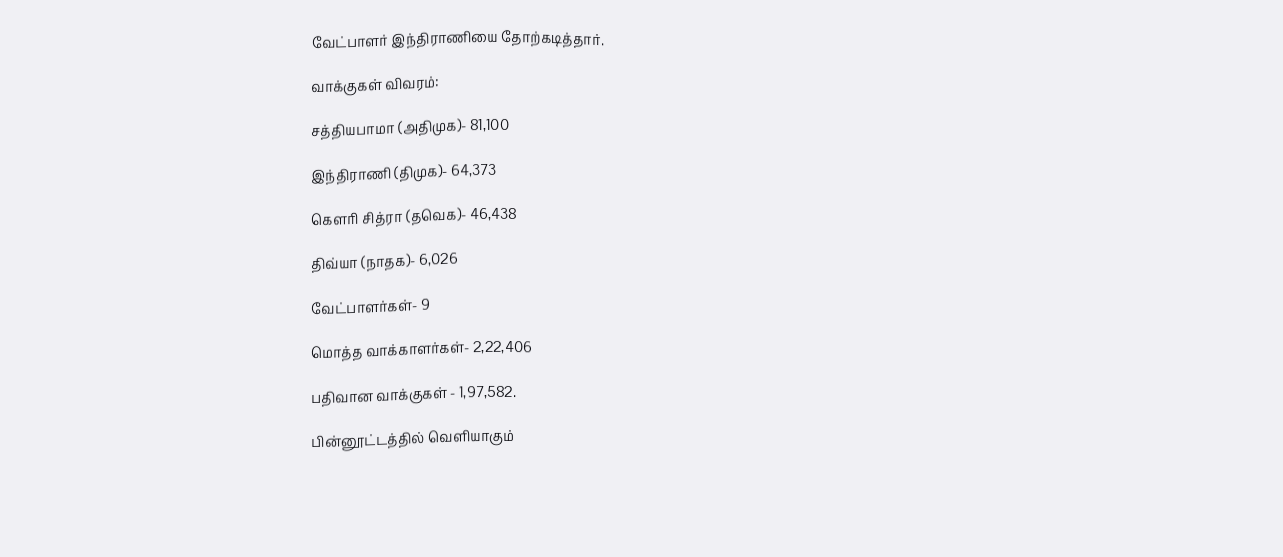வேட்பாளர் இந்திராணியை தோற்கடித்தார்.

வாக்குகள் விவரம்:

சத்தியபாமா (அதிமுக)- 81,100

இந்திராணி (திமுக)- 64,373

கெளரி சித்ரா (தவெக)- 46,438

திவ்யா (நாதக)- 6,026

வேட்பாளர்கள்- 9

மொத்த வாக்காளர்கள்- 2,22,406

பதிவான வாக்குகள் - 1,97,582.

பின்னூட்டத்தில் வெளியாகும்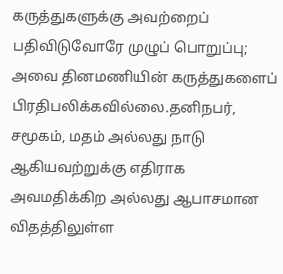கருத்துகளுக்கு அவற்றைப் பதிவிடுவோரே முழுப் பொறுப்பு; அவை தினமணியின் கருத்துகளைப் பிரதிபலிக்கவில்லை.தனிநபர், சமூகம், மதம் அல்லது நாடு ஆகியவற்றுக்கு எதிராக அவமதிக்கிற அல்லது ஆபாசமான விதத்திலுள்ள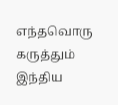எந்தவொரு கருத்தும் இந்திய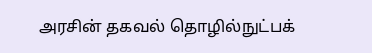அரசின் தகவல் தொழில்நுட்பக்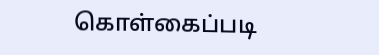கொள்கைப்படி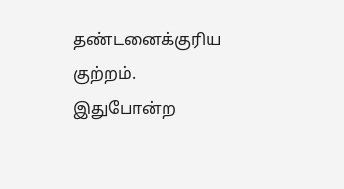தண்டனைக்குரிய குற்றம். இதுபோன்ற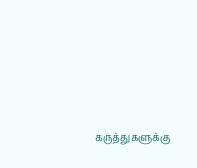கருத்துகளுக்கு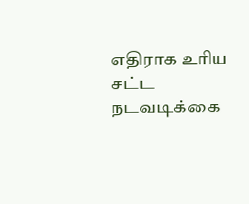எதிராக உரிய சட்ட நடவடிக்கை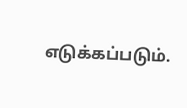எடுக்கப்படும்.